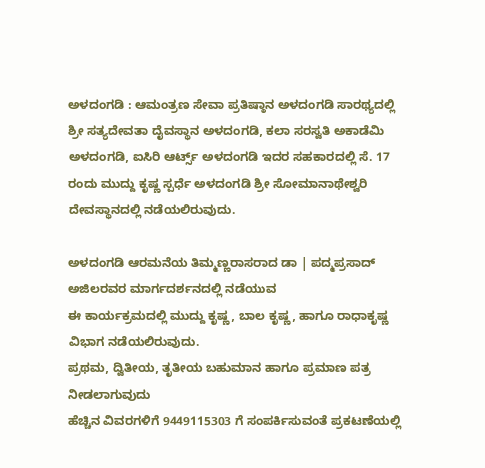ಅಳದಂಗಡಿ : ಆಮಂತ್ರಣ ಸೇವಾ ಪ್ರತಿಷ್ಠಾನ ಅಳದಂಗಡಿ ಸಾರಥ್ಯದಲ್ಲಿ ಶ್ರೀ ಸತ್ಯದೇವತಾ ದೈವಸ್ಥಾನ ಅಳದಂಗಡಿ, ಕಲಾ ಸರಸ್ವತಿ ಅಕಾಡೆಮಿ ಅಳದಂಗಡಿ, ಐಸಿರಿ ಆರ್ಟ್ಸ್ ಅಳದಂಗಡಿ ಇದರ ಸಹಕಾರದಲ್ಲಿ ಸೆ. 17 ರಂದು ಮುದ್ದು ಕೃಷ್ಣ ಸ್ಪರ್ಧೆ ಅಳದಂಗಡಿ ಶ್ರೀ ಸೋಮಾನಾಥೇಶ್ವರಿ ದೇವಸ್ಥಾನದಲ್ಲಿ ನಡೆಯಲಿರುವುದು.

ಅಳದಂಗಡಿ ಆರಮನೆಯ ತಿಮ್ಮಣ್ಣರಾಸರಾದ ಡಾ | ಪದ್ಮಪ್ರಸಾದ್ ಅಜಿಲರವರ ಮಾರ್ಗದರ್ಶನದಲ್ಲಿ ನಡೆಯುವ
ಈ ಕಾರ್ಯಕ್ರಮದಲ್ಲಿ ಮುದ್ದು ಕೃಷ್ಣ, ಬಾಲ ಕೃಷ್ಣ, ಹಾಗೂ ರಾಧಾಕೃಷ್ಣ ವಿಭಾಗ ನಡೆಯಲಿರುವುದು.
ಪ್ರಥಮ, ದ್ವಿತೀಯ, ತೃತೀಯ ಬಹುಮಾನ ಹಾಗೂ ಪ್ರಮಾಣ ಪತ್ರ ನೀಡಲಾಗುವುದು
ಹೆಚ್ಚಿನ ವಿವರಗಳಿಗೆ 9449115303 ಗೆ ಸಂಪರ್ಕಿಸುವಂತೆ ಪ್ರಕಟಣೆಯಲ್ಲಿ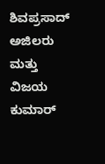ಶಿವಪ್ರಸಾದ್ ಅಜಿಲರು ಮತ್ತು ವಿಜಯ ಕುಮಾರ್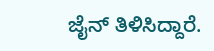ಜೈನ್ ತಿಳಿಸಿದ್ದಾರೆ.